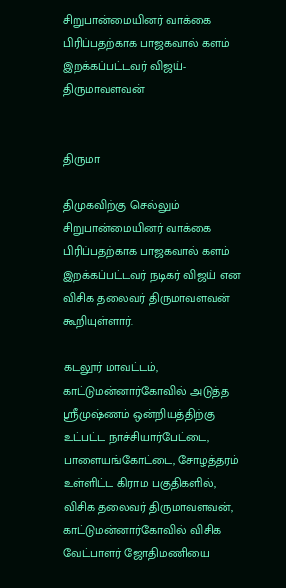சிறுபான்மையினர் வாக்கை பிரிப்பதற்காக பாஜகவால் களம் இறக்கப்பட்டவர் விஜய்- திருமாவளவன்


திருமா

திமுகவிற்கு செல்லும் சிறுபான்மையினர் வாக்கை பிரிப்பதற்காக பாஜகவால் களம் இறக்கப்பட்டவர் நடிகர் விஜய் என விசிக தலைவர் திருமாவளவன் கூறியுள்ளார்.

கடலூர் மாவட்டம், காட்டுமன்னார்கோவில் அடுத்த ஸ்ரீமுஷ்ணம் ஒன்றியத்திற்கு உட்பட்ட நாச்சியார்பேட்டை, பாளையங்கோட்டை, சோழத்தரம் உள்ளிட்ட கிராம பகுதிகளில், விசிக தலைவர் திருமாவளவன், காட்டுமன்னார்கோவில் விசிக வேட்பாளர் ஜோதிமணியை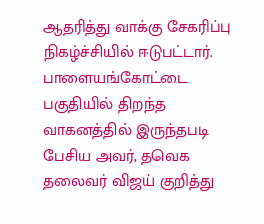ஆதரித்து வாக்கு சேகரிப்பு நிகழ்ச்சியில் ஈடுபட்டார். பாளையங்கோட்டை பகுதியில் திறந்த வாகனத்தில் இருந்தபடி பேசிய அவர், தவெக தலைவர் விஜய் குறித்து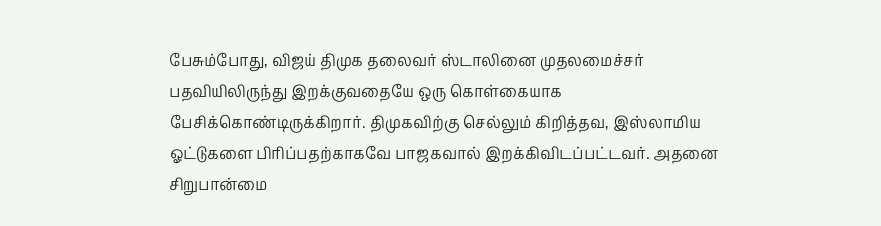பேசும்போது, விஜய் திமுக தலைவர் ஸ்டாலினை முதலமைச்சர் பதவியிலிருந்து இறக்குவதையே ஒரு கொள்கையாக பேசிக்கொண்டிருக்கிறார். திமுகவிற்கு செல்லும் கிறித்தவ, இஸ்லாமிய ஓட்டுகளை பிரிப்பதற்காகவே பாஜகவால் இறக்கிவிடப்பட்டவர். அதனை சிறுபான்மை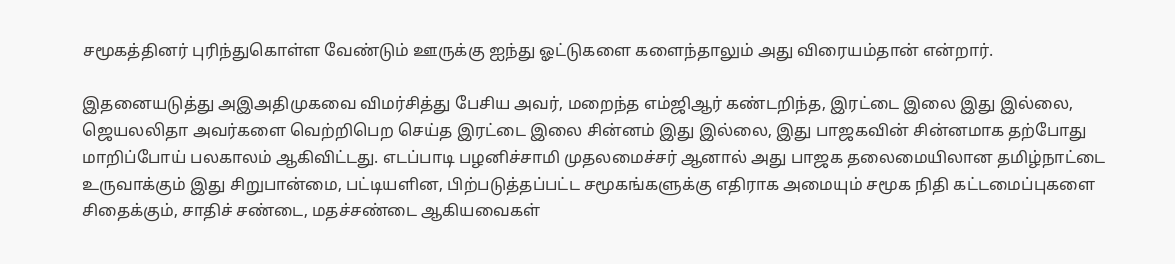சமூகத்தினர் புரிந்துகொள்ள வேண்டும் ஊருக்கு ஐந்து ஓட்டுகளை களைந்தாலும் அது விரையம்தான் என்றார்.

இதனையடுத்து அஇஅதிமுகவை விமர்சித்து பேசிய அவர், மறைந்த எம்ஜிஆர் கண்டறிந்த, இரட்டை இலை இது இல்லை, ஜெயலலிதா அவர்களை வெற்றிபெற செய்த இரட்டை இலை சின்னம் இது இல்லை, இது பாஜகவின் சின்னமாக தற்போது மாறிப்போய் பலகாலம் ஆகிவிட்டது. எடப்பாடி பழனிச்சாமி முதலமைச்சர் ஆனால் அது பாஜக தலைமையிலான தமிழ்நாட்டை உருவாக்கும் இது சிறுபான்மை, பட்டியளின, பிற்படுத்தப்பட்ட சமூகங்களுக்கு எதிராக அமையும் சமூக நிதி கட்டமைப்புகளை சிதைக்கும், சாதிச் சண்டை, மதச்சண்டை ஆகியவைகள்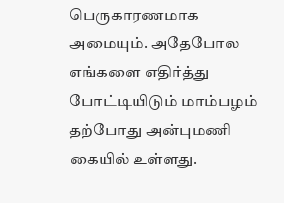பெருகாரணமாக அமையும். அதேபோல எங்களை எதிர்த்து போட்டியிடும் மாம்பழம் தற்போது அன்புமணி கையில் உள்ளது.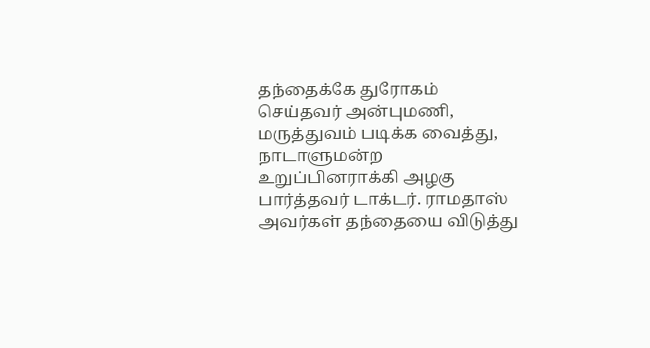தந்தைக்கே துரோகம் செய்தவர் அன்புமணி, மருத்துவம் படிக்க வைத்து, நாடாளுமன்ற உறுப்பினராக்கி அழகு பார்த்தவர் டாக்டர். ராமதாஸ் அவர்கள் தந்தையை விடுத்து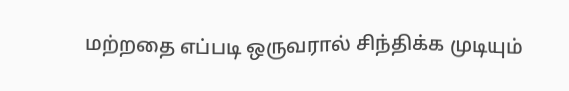மற்றதை எப்படி ஒருவரால் சிந்திக்க முடியும்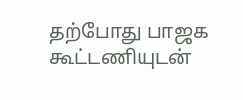தற்போது பாஜக கூட்டணியுடன்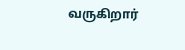வருகிறார்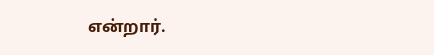என்றார்.